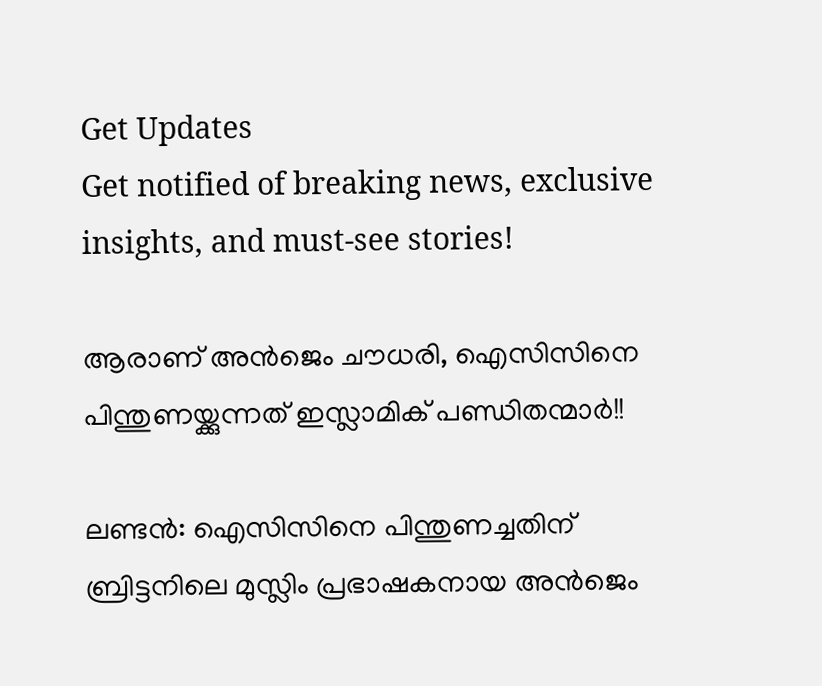Get Updates
Get notified of breaking news, exclusive insights, and must-see stories!

ആരാണ് അന്‍ജെം ചൗധരി, ഐസിസിനെ പിന്തുണയ്ക്കുന്നത് ഇസ്ലാമിക് പണ്ഡിതന്മാര്‍!!

ലണ്ടന്‍: ഐസിസിനെ പിന്തുണച്ചതിന് ബ്രിട്ടനിലെ മുസ്ലിം പ്രഭാഷകനായ അന്‍ജെം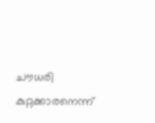ചൗധരി കുറ്റക്കാരനെന്ന്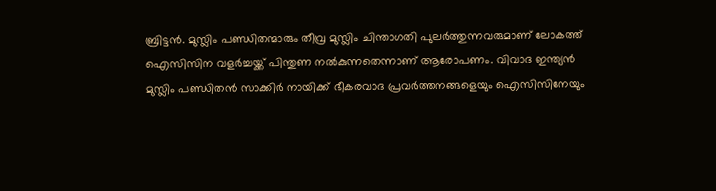ബ്രിട്ടന്‍. മുസ്ലിം പണ്ഡിതന്മാരും തീവ്ര മുസ്ലിം ചിന്താഗതി പുലര്‍ത്തുന്നവരുമാണ് ലോകത്ത് ഐസിസിന വളര്‍ച്ചയ്ക്ക് പിന്തുണ നല്‍കുന്നതെന്നാണ് ആരോപണം. വിവാദ ഇന്ത്യന്‍ മുസ്ലിം പണ്ഡിതന്‍ സാക്കിര്‍ നായിക്ക് ഭീകരവാദ പ്രവര്‍ത്തനങ്ങളെയും ഐസിസിനേയും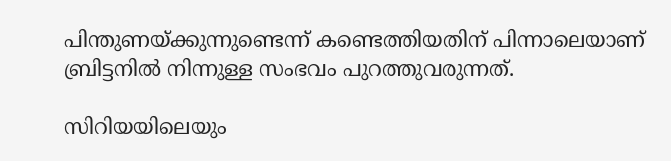പിന്തുണയ്ക്കുന്നുണ്ടെന്ന് കണ്ടെത്തിയതിന് പിന്നാലെയാണ് ബ്രിട്ടനില്‍ നിന്നുള്ള സംഭവം പുറത്തുവരുന്നത്.

സിറിയയിലെയും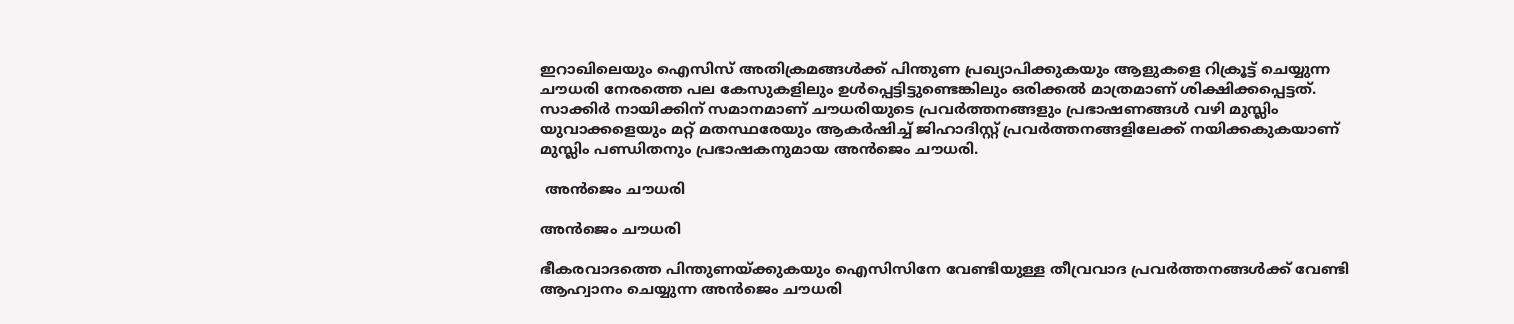ഇറാഖിലെയും ഐസിസ് അതിക്രമങ്ങള്‍ക്ക് പിന്തുണ പ്രഖ്യാപിക്കുകയും ആളുകളെ റിക്രൂട്ട് ചെയ്യുന്ന ചൗധരി നേരത്തെ പല കേസുകളിലും ഉള്‍പ്പെട്ടിട്ടുണ്ടെങ്കിലും ഒരിക്കല്‍ മാത്രമാണ് ശിക്ഷിക്കപ്പെട്ടത്. സാക്കിര്‍ നായിക്കിന് സമാനമാണ് ചൗധരിയുടെ പ്രവര്‍ത്തനങ്ങളും പ്രഭാഷണങ്ങള്‍ വഴി മുസ്ലിം യുവാക്കളെയും മറ്റ് മതസ്ഥരേയും ആകര്‍ഷിച്ച് ജിഹാദിസ്റ്റ് പ്രവര്‍ത്തനങ്ങളിലേക്ക് നയിക്കകുകയാണ് മുസ്ലിം പണ്ഡിതനും പ്രഭാഷകനുമായ അന്‍ജെം ചൗധരി.

 അന്‍ജെം ചൗധരി

അന്‍ജെം ചൗധരി

ഭീകരവാദത്തെ പിന്തുണയ്ക്കുകയും ഐസിസിനേ വേണ്ടിയുള്ള തീവ്രവാദ പ്രവര്‍ത്തനങ്ങള്‍ക്ക് വേണ്ടി ആഹ്വാനം ചെയ്യുന്ന അന്‍ജെം ചൗധരി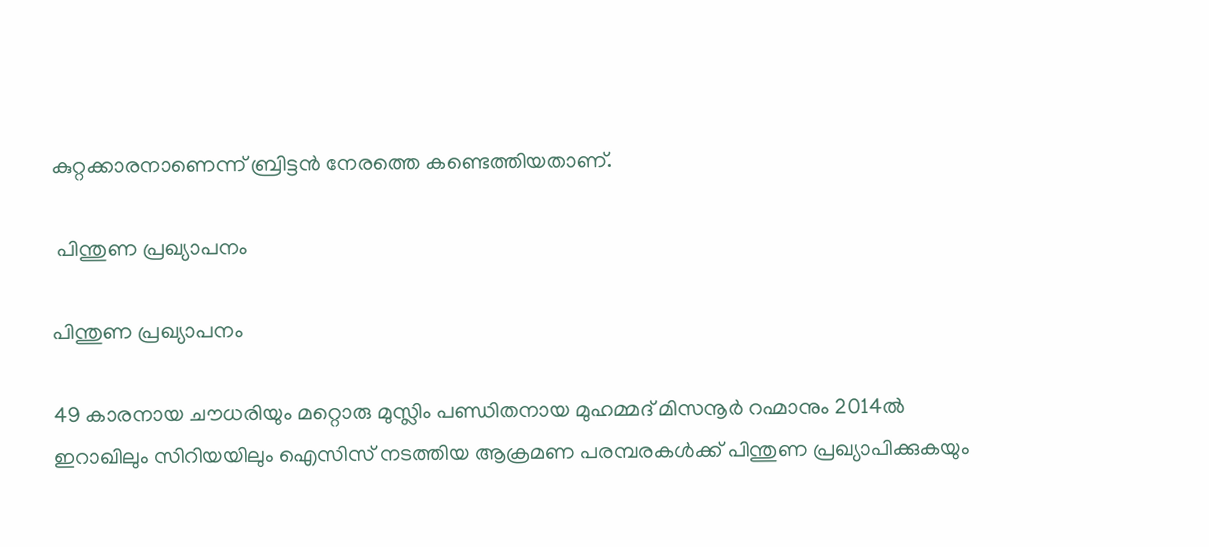കുറ്റക്കാരനാണെന്ന് ബ്രിട്ടന്‍ നേരത്തെ കണ്ടെത്തിയതാണ്.

 പിന്തുണ പ്രഖ്യാപനം

പിന്തുണ പ്രഖ്യാപനം

49 കാരനായ ചൗധരിയും മറ്റൊരു മുസ്ലിം പണ്ഡിതനായ മുഹമ്മദ് മിസനൂര്‍ റഹ്മാനും 2014ല്‍ ഇറാഖിലും സിറിയയിലും ഐസിസ് നടത്തിയ ആക്രമണ പരമ്പരകള്‍ക്ക് പിന്തുണ പ്രഖ്യാപിക്കുകയും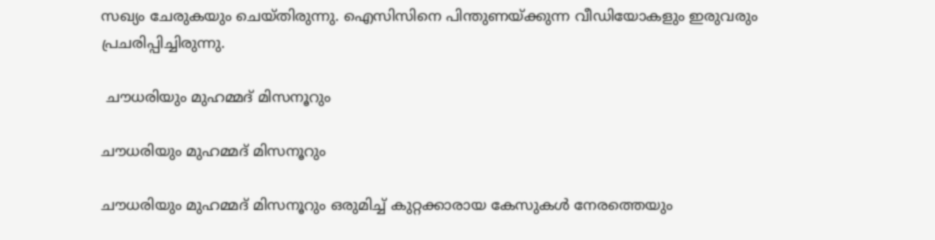സഖ്യം ചേരുകയും ചെയ്തിരുന്നു. ഐസിസിനെ പിന്തുണയ്ക്കുന്ന വീഡിയോകളും ഇരുവരും പ്രചരിപ്പിച്ചിരുന്നു.

 ചൗധരിയും മുഹമ്മദ് മിസനൂറും

ചൗധരിയും മുഹമ്മദ് മിസനൂറും

ചൗധരിയും മുഹമ്മദ് മിസനൂറും ഒരുമിച്ച് കുറ്റക്കാരായ കേസുകള്‍ നേരത്തെയും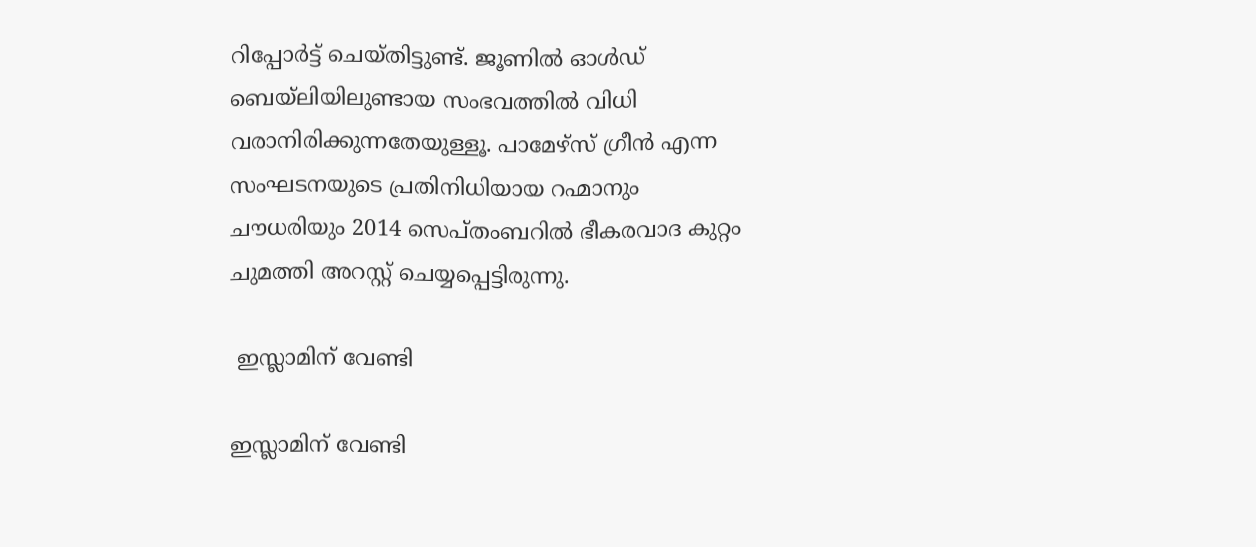റിപ്പോര്‍ട്ട് ചെയ്തിട്ടുണ്ട്. ജൂണില്‍ ഓള്‍ഡ് ബെയ്‌ലിയിലുണ്ടായ സംഭവത്തില്‍ വിധി വരാനിരിക്കുന്നതേയുള്ളൂ. പാമേഴ്‌സ് ഗ്രീന്‍ എന്ന സംഘടനയുടെ പ്രതിനിധിയായ റഹ്മാനും ചൗധരിയും 2014 സെപ്തംബറില്‍ ഭീകരവാദ കുറ്റം ചുമത്തി അറസ്റ്റ് ചെയ്യപ്പെട്ടിരുന്നു.

 ഇസ്ലാമിന് വേണ്ടി

ഇസ്ലാമിന് വേണ്ടി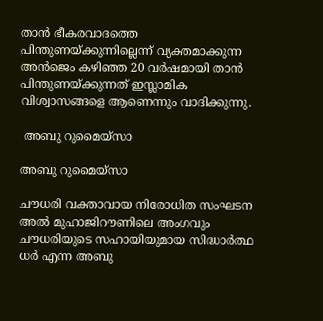താന്‍ ഭീകരവാദത്തെ പിന്തുണയ്ക്കുന്നില്ലെന്ന് വ്യക്തമാക്കുന്ന അന്‍ജെം കഴിഞ്ഞ 20 വര്‍ഷമായി താന്‍ പിന്തുണയ്ക്കുന്നത് ഇസ്ലാമിക വിശ്വാസങ്ങളെ ആണെന്നും വാദിക്കുന്നു.

 അബു റുമൈയ്‌സാ

അബു റുമൈയ്‌സാ

ചൗധരി വക്താവായ നിരോധിത സംഘടന അല്‍ മുഹാജിറൗണിലെ അംഗവും ചൗധരിയുടെ സഹായിയുമായ സിദ്ധാര്‍ത്ഥ ധര്‍ എന്ന അബു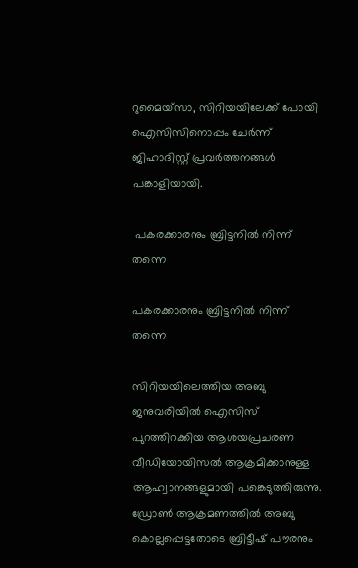റുമൈയ്‌സാ, സിറിയയിലേക്ക് പോയി ഐസിസിനൊപ്പം ചേര്‍ന്ന് ജിഹാദിസ്റ്റ് പ്രവര്‍ത്തനങ്ങള്‍ പങ്കാളിയായി.

 പകരക്കാരനും ബ്രിട്ടനില്‍ നിന്ന് തന്നെ

പകരക്കാരനും ബ്രിട്ടനില്‍ നിന്ന് തന്നെ

സിറിയയിലെത്തിയ അബു ജനുവരിയില്‍ ഐസിസ് പുറത്തിറക്കിയ ആശയപ്രചരണ വീഡിയോയിസല്‍ ആക്രമിക്കാനുള്ള ആഹ്വാനങ്ങളുമായി പങ്കെടുത്തിരുന്നു. ഡ്രോണ്‍ ആക്രമണത്തില്‍ അബു കൊല്ലപ്പെട്ടതോടെ ബ്രിട്ടീഷ് പൗരനും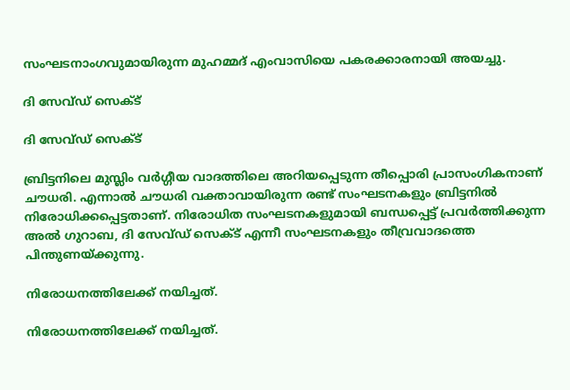സംഘടനാംഗവുമായിരുന്ന മുഹമ്മദ് എംവാസിയെ പകരക്കാരനായി അയച്ചു.

ദി സേവ്ഡ് സെക്ട്

ദി സേവ്ഡ് സെക്ട്

ബ്രിട്ടനിലെ മുസ്ലിം വര്‍ഗ്ഗീയ വാദത്തിലെ അറിയപ്പെടുന്ന തീപ്പൊരി പ്രാസംഗികനാണ് ചൗധരി. എന്നാല്‍ ചൗധരി വക്താവായിരുന്ന രണ്ട് സംഘടനകളും ബ്രിട്ടനില്‍ നിരോധിക്കപ്പെട്ടതാണ്. നിരോധിത സംഘടനകളുമായി ബന്ധപ്പെട്ട് പ്രവര്‍ത്തിക്കുന്ന അല്‍ ഗുറാബ, ദി സേവ്ഡ് സെക്ട് എന്നീ സംഘടനകളും തീവ്രവാദത്തെ പിന്തുണയ്ക്കുന്നു.

നിരോധനത്തിലേക്ക് നയിച്ചത്.

നിരോധനത്തിലേക്ക് നയിച്ചത്.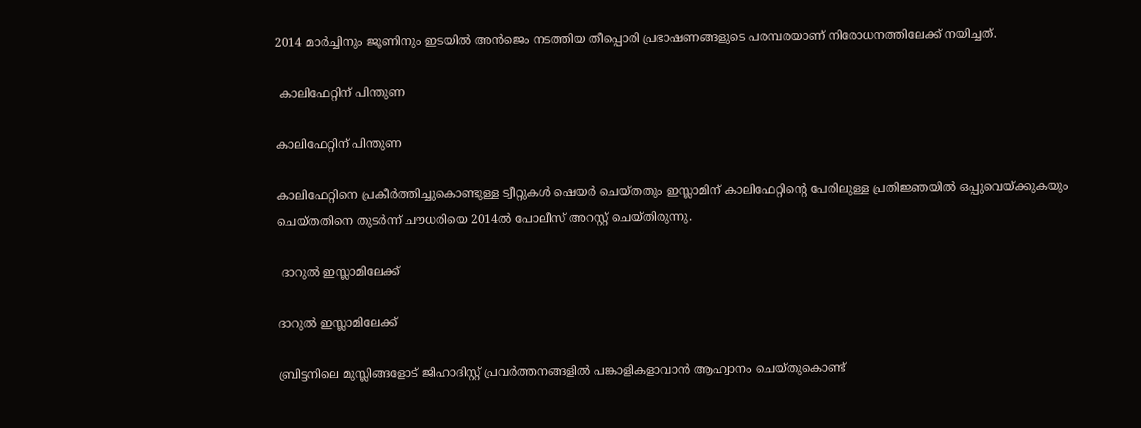2014 മാര്‍ച്ചിനും ജൂണിനും ഇടയില്‍ അന്‍ജെം നടത്തിയ തീപ്പൊരി പ്രഭാഷണങ്ങളുടെ പരമ്പരയാണ് നിരോധനത്തിലേക്ക് നയിച്ചത്.

 കാലിഫേറ്റിന് പിന്തുണ

കാലിഫേറ്റിന് പിന്തുണ

കാലിഫേറ്റിനെ പ്രകീര്‍ത്തിച്ചുകൊണ്ടുള്ള ട്വീറ്റുകള്‍ ഷെയര്‍ ചെയ്തതും ഇസ്ലാമിന് കാലിഫേറ്റിന്റെ പേരിലുള്ള പ്രതിജ്ഞയില്‍ ഒപ്പുവെയ്ക്കുകയും ചെയ്തതിനെ തുടര്‍ന്ന് ചൗധരിയെ 2014ല്‍ പോലീസ് അറസ്റ്റ് ചെയ്തിരുന്നു.

 ദാറുല്‍ ഇസ്ലാമിലേക്ക്

ദാറുല്‍ ഇസ്ലാമിലേക്ക്

ബ്രിട്ടനിലെ മുസ്ലിങ്ങളോട് ജിഹാദിസ്റ്റ് പ്രവര്‍ത്തനങ്ങളില്‍ പങ്കാളികളാവാന്‍ ആഹ്വാനം ചെയ്തുകൊണ്ട്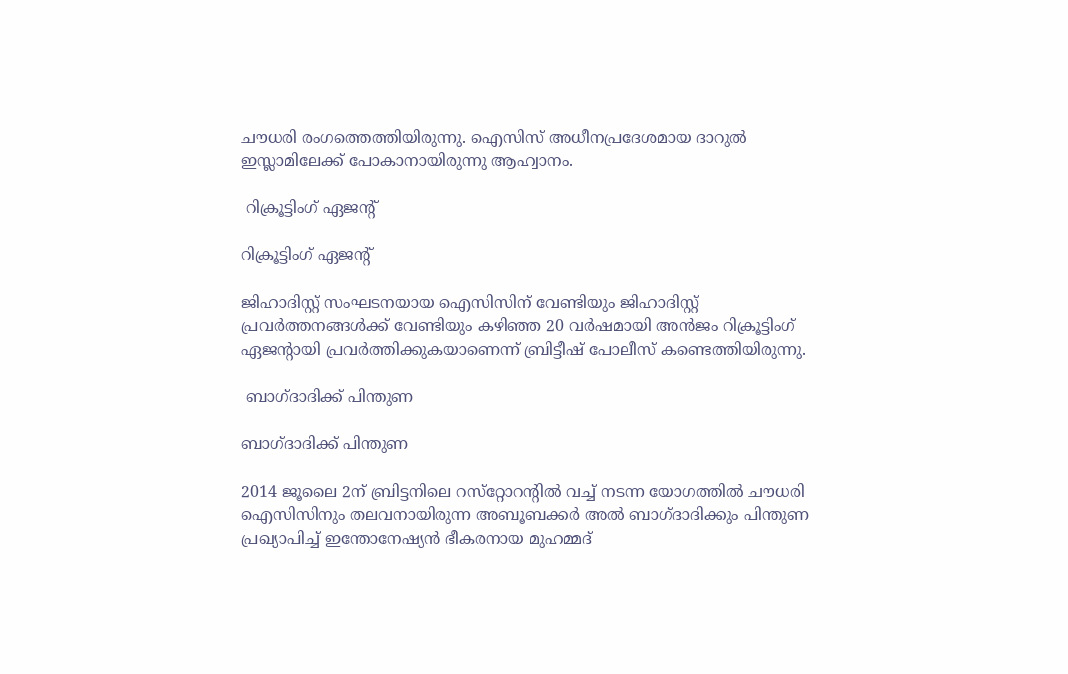ചൗധരി രംഗത്തെത്തിയിരുന്നു. ഐസിസ് അധീനപ്രദേശമായ ദാറുല്‍ ഇസ്ലാമിലേക്ക് പോകാനായിരുന്നു ആഹ്വാനം.

 റിക്രൂട്ടിംഗ് ഏജന്റ്

റിക്രൂട്ടിംഗ് ഏജന്റ്

ജിഹാദിസ്റ്റ് സംഘടനയായ ഐസിസിന് വേണ്ടിയും ജിഹാദിസ്റ്റ് പ്രവര്‍ത്തനങ്ങള്‍ക്ക് വേണ്ടിയും കഴിഞ്ഞ 20 വര്‍ഷമായി അന്‍ജം റിക്രൂട്ടിംഗ് ഏജന്റായി പ്രവര്‍ത്തിക്കുകയാണെന്ന് ബ്രിട്ടീഷ് പോലീസ് കണ്ടെത്തിയിരുന്നു.

 ബാഗ്ദാദിക്ക് പിന്തുണ

ബാഗ്ദാദിക്ക് പിന്തുണ

2014 ജൂലൈ 2ന് ബ്രിട്ടനിലെ റസ്‌റ്റോറന്റില്‍ വച്ച് നടന്ന യോഗത്തില്‍ ചൗധരി ഐസിസിനും തലവനായിരുന്ന അബൂബക്കര്‍ അല്‍ ബാഗ്ദാദിക്കും പിന്തുണ പ്രഖ്യാപിച്ച് ഇന്തോനേഷ്യന്‍ ഭീകരനായ മുഹമ്മദ്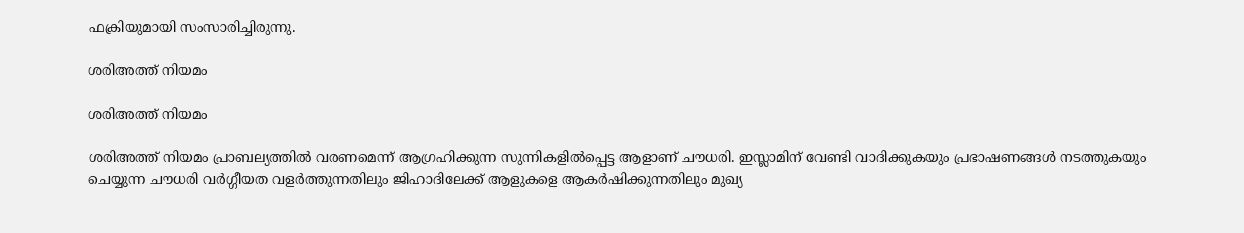ഫക്രിയുമായി സംസാരിച്ചിരുന്നു.

ശരിഅത്ത് നിയമം

ശരിഅത്ത് നിയമം

ശരിഅത്ത് നിയമം പ്രാബല്യത്തില്‍ വരണമെന്ന് ആഗ്രഹിക്കുന്ന സുന്നികളില്‍പ്പെട്ട ആളാണ് ചൗധരി. ഇസ്ലാമിന് വേണ്ടി വാദിക്കുകയും പ്രഭാഷണങ്ങള്‍ നടത്തുകയും ചെയ്യുന്ന ചൗധരി വര്‍ഗ്ഗീയത വളര്‍ത്തുന്നതിലും ജിഹാദിലേക്ക് ആളുകളെ ആകര്‍ഷിക്കുന്നതിലും മുഖ്യ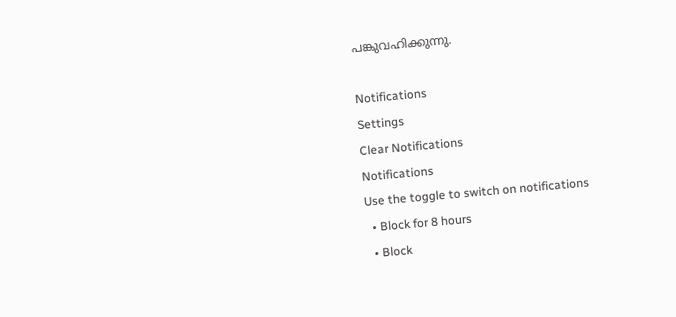പങ്കുവഹിക്കുന്നു.

Notifications
Settings
Clear Notifications
Notifications
Use the toggle to switch on notifications
  • Block for 8 hours
  • Block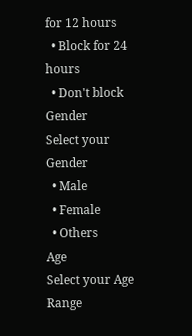for 12 hours
  • Block for 24 hours
  • Don't block
Gender
Select your Gender
  • Male
  • Female
  • Others
Age
Select your Age Range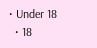• Under 18
  • 18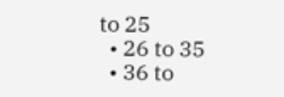to 25
  • 26 to 35
  • 36 to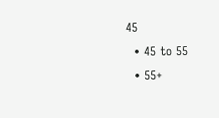45
  • 45 to 55
  • 55+